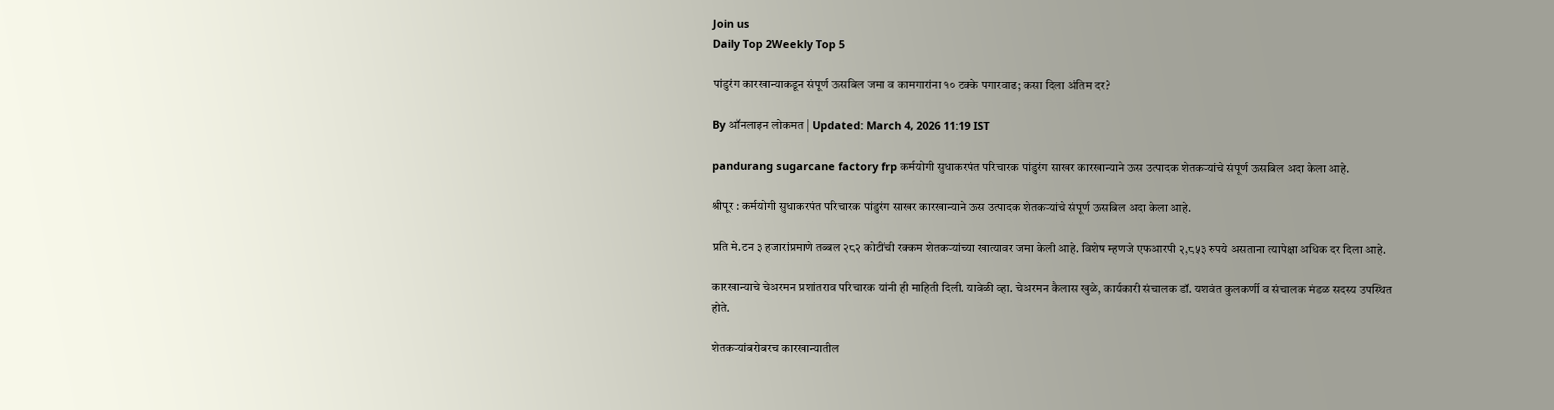Join us
Daily Top 2Weekly Top 5

पांडुरंग कारखान्याकडून संपूर्ण ऊसबिल जमा व कामगारांना १० टक्के पगारवाढ; कसा दिला अंतिम दर?

By ऑनलाइन लोकमत | Updated: March 4, 2026 11:19 IST

pandurang sugarcane factory frp कर्मयोगी सुधाकरपंत परिचारक पांडुरंग साखर कारखान्याने ऊस उत्पादक शेतकऱ्यांचे संपूर्ण ऊसबिल अदा केला आहे.

श्रीपूर : कर्मयोगी सुधाकरपंत परिचारक पांडुरंग साखर कारखान्याने ऊस उत्पादक शेतकऱ्यांचे संपूर्ण ऊसबिल अदा केला आहे.

प्रति मे.टन ३ हजारांप्रमाणे तब्बल २८२ कोटींची रक्कम शेतकऱ्यांच्या खात्यावर जमा केली आहे. विशेष म्हणजे एफआरपी २,८५३ रुपये असताना त्यापेक्षा अधिक दर दिला आहे.

कारखान्याचे चेअरमन प्रशांतराव परिचारक यांनी ही माहिती दिली. यावेळी व्हा. चेअरमन कैलास खुळे, कार्यकारी संचालक डॉ. यशवंत कुलकर्णी व संचालक मंडळ सदस्य उपस्थित होते.

शेतकऱ्यांबरोबरच कारखान्यातील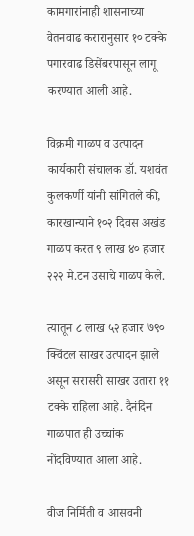कामगारांनाही शासनाच्या वेतनवाढ करारानुसार १० टक्के पगारवाढ डिसेंबरपासून लागू करण्यात आली आहे.

विक्रमी गाळप व उत्पादन कार्यकारी संचालक डॉ. यशवंत कुलकर्णी यांनी सांगितले की, कारखान्याने १०२ दिवस अखंड गाळप करत ९ लाख ४० हजार २२२ मे.टन उसाचे गाळप केले.

त्यातून ८ लाख ५२ हजार ७९० क्विंटल साखर उत्पादन झाले असून सरासरी साखर उतारा ११ टक्के राहिला आहे. दैनंदिन गाळपात ही उच्चांक नोंदविण्यात आला आहे.

वीज निर्मिती व आसवनी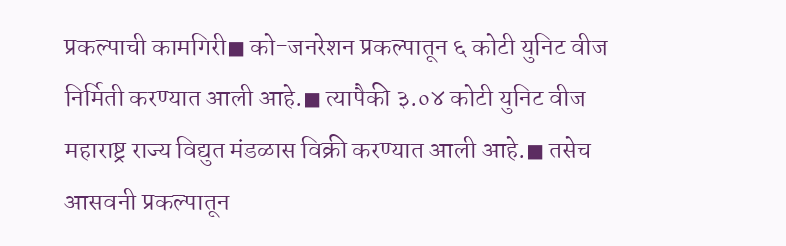प्रकल्पाची कामगिरी◼ को-जनरेशन प्रकल्पातून ६ कोटी युनिट वीज निर्मिती करण्यात आली आहे.◼ त्यापैकी ३.०४ कोटी युनिट वीज महाराष्ट्र राज्य विद्युत मंडळास विक्री करण्यात आली आहे.◼ तसेच आसवनी प्रकल्पातून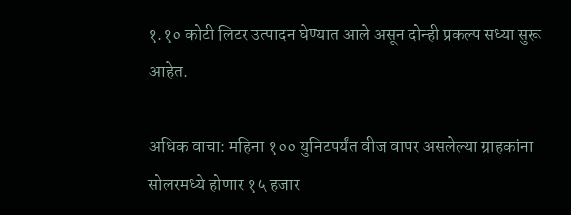१.१० कोटी लिटर उत्पादन घेण्यात आले असून दोन्ही प्रकल्प सध्या सुरू आहेत.

अधिक वाचा: महिना १०० युनिटपर्यंत वीज वापर असलेल्या ग्राहकांना सोलरमध्ये होणार १५ हजार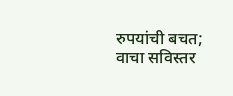रुपयांची बचत; वाचा सविस्तर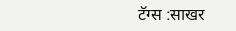टॅग्स :साखर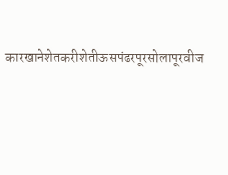कारखानेशेतकरीशेतीऊसपंढरपूरसोलापूरवीज